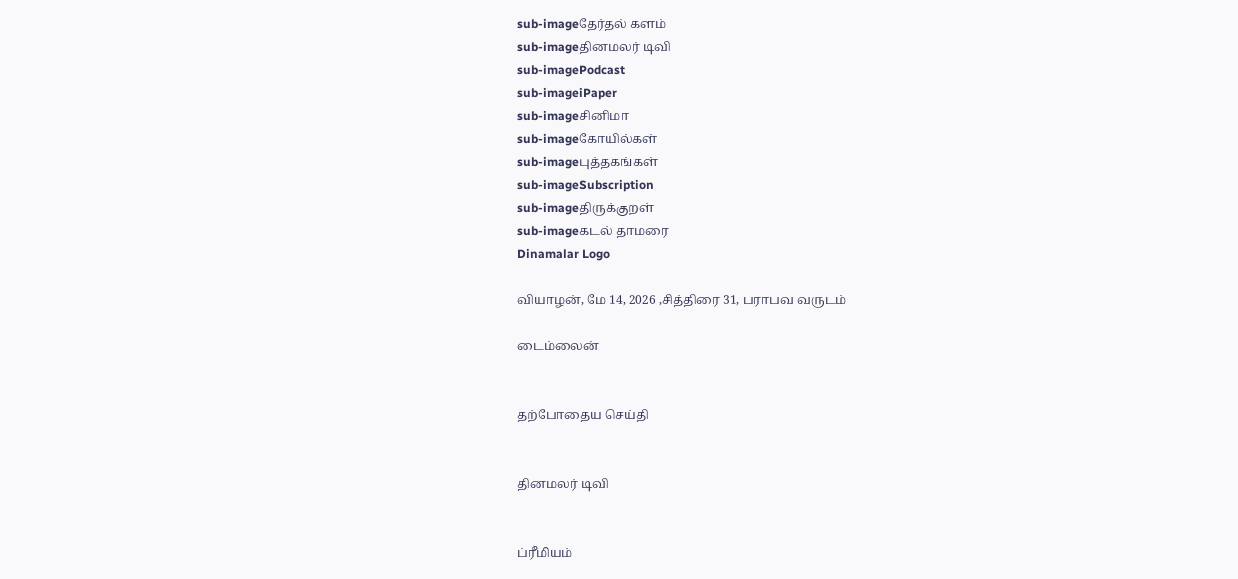sub-imageதேர்தல் களம்
sub-imageதினமலர் டிவி
sub-imagePodcast
sub-imageiPaper
sub-imageசினிமா
sub-imageகோயில்கள்
sub-imageபுத்தகங்கள்
sub-imageSubscription
sub-imageதிருக்குறள்
sub-imageகடல் தாமரை
Dinamalar Logo

வியாழன், மே 14, 2026 ,சித்திரை 31, பராபவ வருடம்

டைம்லைன்


தற்போதைய செய்தி


தினமலர் டிவி


ப்ரீமியம்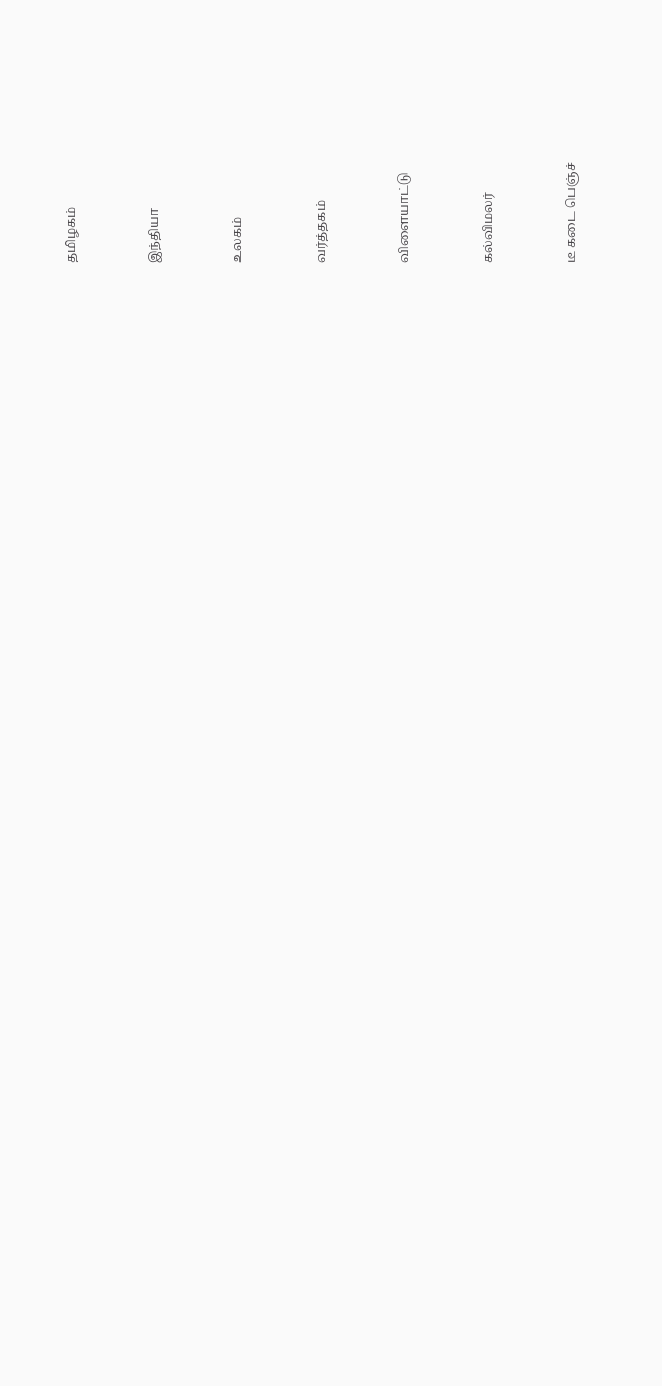தமிழகம்


இந்தியா


உலகம்


வர்த்தகம்


விளையாட்டு


கல்விமலர்


டீ கடை பெஞ்ச்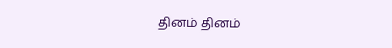தினம் தினம்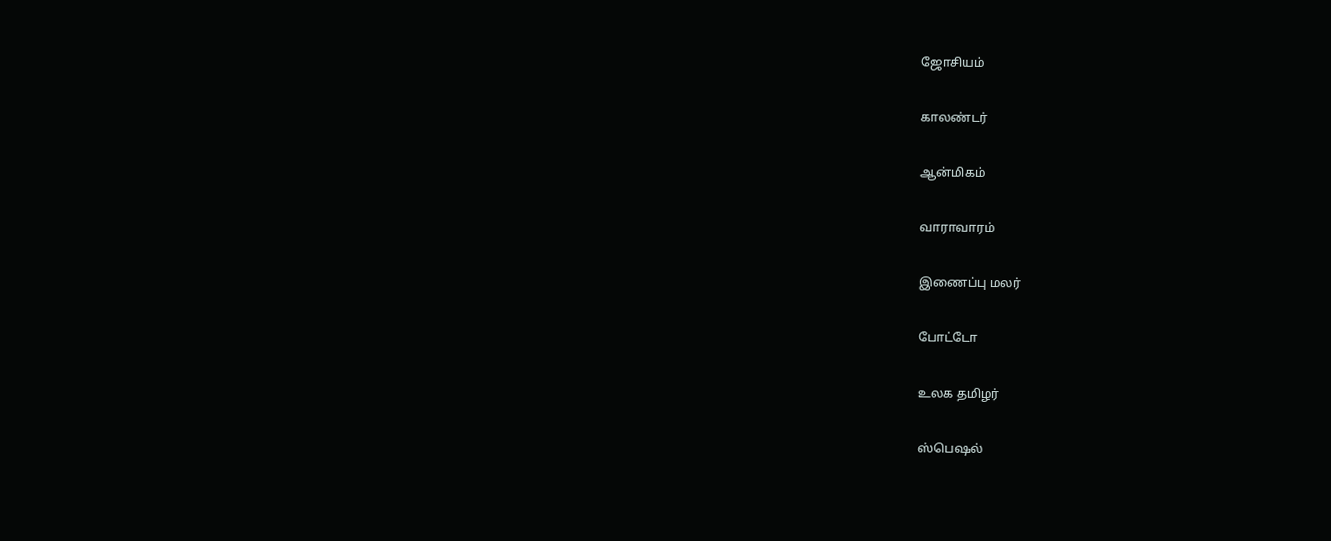ஜோசியம்


காலண்டர்


ஆன்மிகம்


வாராவாரம்


இணைப்பு மலர்


போட்டோ


உலக தமிழர்


ஸ்பெஷல்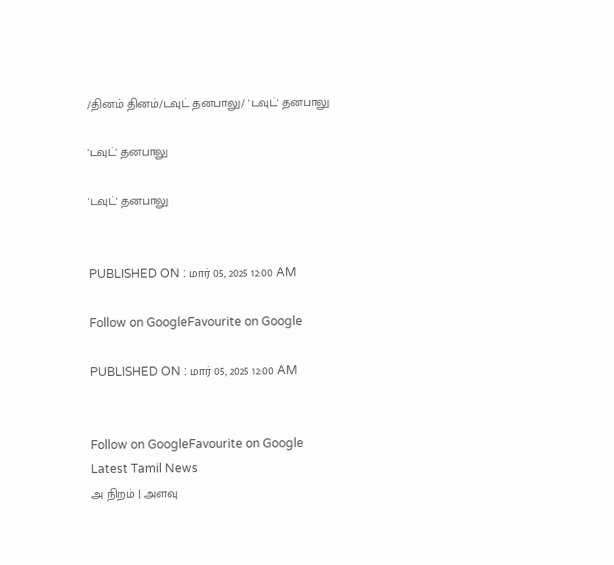/தினம் தினம்/டவுட் தனபாலு/ 'டவுட்' தனபாலு

'டவுட்' தனபாலு

'டவுட்' தனபாலு


PUBLISHED ON : மார் 05, 2025 12:00 AM

Follow on GoogleFavourite on Google

PUBLISHED ON : மார் 05, 2025 12:00 AM


Follow on GoogleFavourite on Google
Latest Tamil News
அ நிறம் | அளவு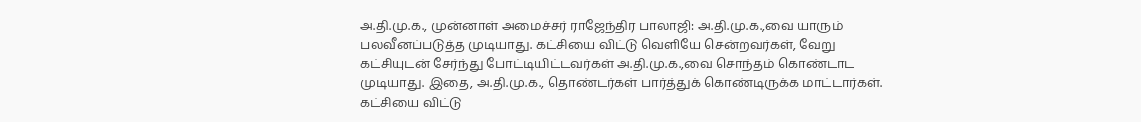அ.தி.மு.க., முன்னாள் அமைச்சர் ராஜேந்திர பாலாஜி: அ.தி.மு.க.,வை யாரும் பலவீனப்படுத்த முடியாது. கட்சியை விட்டு வெளியே சென்றவர்கள், வேறு கட்சியுடன் சேர்ந்து போட்டியிட்டவர்கள் அ.தி.மு.க.,வை சொந்தம் கொண்டாட முடியாது. இதை, அ.தி.மு.க., தொண்டர்கள் பார்த்துக் கொண்டிருக்க மாட்டார்கள். கட்சியை விட்டு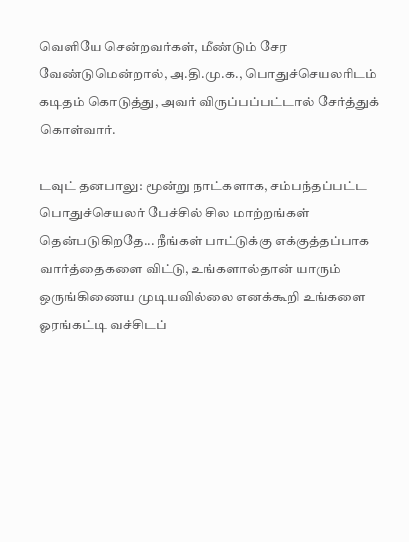வெளியே சென்றவர்கள், மீண்டும் சேர வேண்டுமென்றால், அ.தி.மு.க., பொதுச்செயலரிடம் கடிதம் கொடுத்து, அவர் விருப்பப்பட்டால் சேர்த்துக் கொள்வார்.

டவுட் தனபாலு: மூன்று நாட்களாக, சம்பந்தப்பட்ட பொதுச்செயலர் பேச்சில் சில மாற்றங்கள் தென்படுகிறதே... நீங்கள் பாட்டுக்கு எக்குத்தப்பாக வார்த்தைகளை விட்டு, உங்களால்தான் யாரும் ஒருங்கிணைய முடியவில்லை எனக்கூறி உங்களை ஓரங்கட்டி வச்சிடப்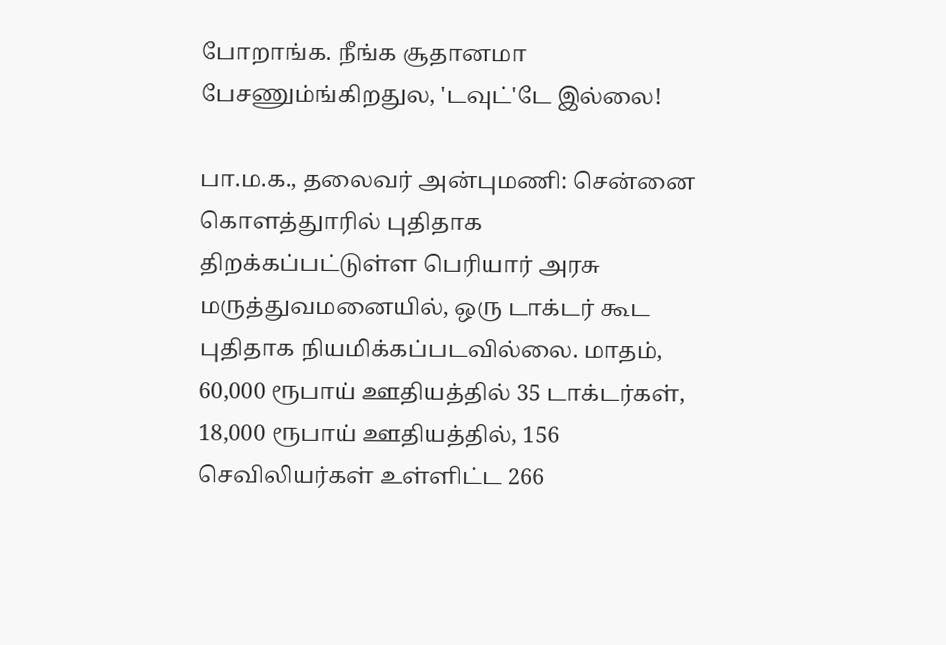போறாங்க. நீங்க சூதானமா பேசணும்ங்கிறதுல, 'டவுட்'டே இல்லை!

பா.ம.க., தலைவர் அன்புமணி: சென்னை கொளத்துாரில் புதிதாக திறக்கப்பட்டுள்ள பெரியார் அரசு மருத்துவமனையில், ஒரு டாக்டர் கூட புதிதாக நியமிக்கப்படவில்லை. மாதம், 60,000 ரூபாய் ஊதியத்தில் 35 டாக்டர்கள், 18,000 ரூபாய் ஊதியத்தில், 156 செவிலியர்கள் உள்ளிட்ட 266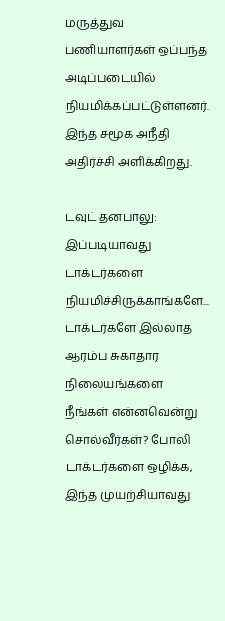மருத்துவ பணியாளர்கள் ஒப்பந்த அடிப்படையில் நியமிக்கப்பட்டுள்ளனர். இந்த சமூக அநீதி அதிர்ச்சி அளிக்கிறது.

டவுட் தனபாலு: இப்படியாவது டாக்டர்களை நியமிச்சிருக்காங்களே... டாக்டர்களே இல்லாத ஆரம்ப சுகாதார நிலையங்களை நீங்கள் என்னவென்று சொல்வீர்கள்? போலி டாக்டர்களை ஒழிக்க, இந்த முயற்சியாவது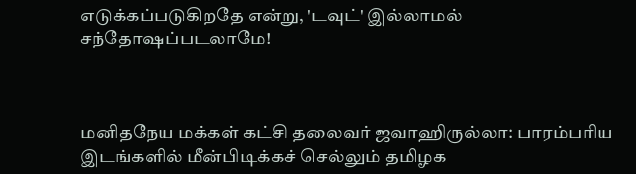எடுக்கப்படுகிறதே என்று, 'டவுட்' இல்லாமல் சந்தோஷப்படலாமே!



மனிதநேய மக்கள் கட்சி தலைவர் ஜவாஹிருல்லா: பாரம்பரிய இடங்களில் மீன்பிடிக்கச் செல்லும் தமிழக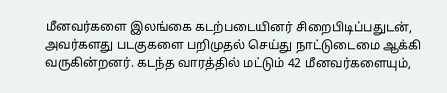மீனவர்களை இலங்கை கடற்படையினர் சிறைபிடிப்பதுடன், அவர்களது படகுகளை பறிமுதல் செய்து நாட்டுடைமை ஆக்கி வருகின்றனர். கடந்த வாரத்தில் மட்டும் 42 மீனவர்களையும்,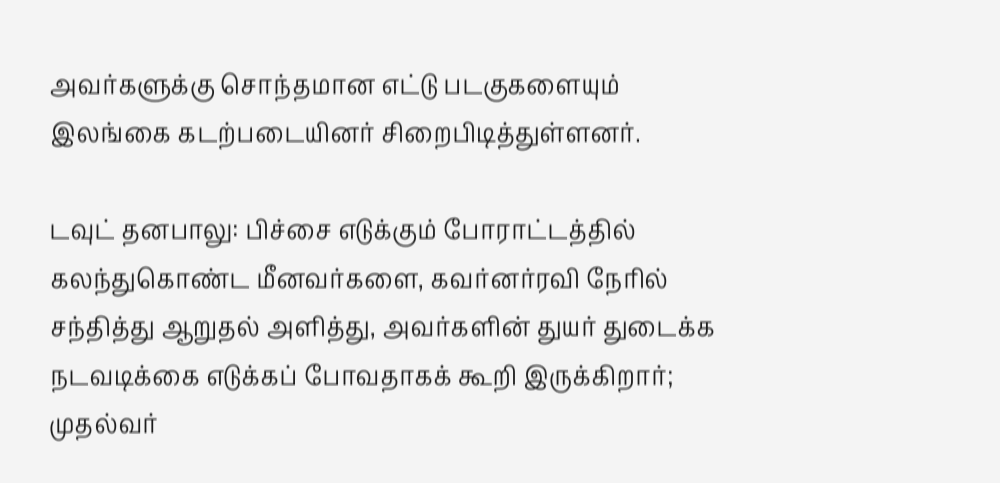அவர்களுக்கு சொந்தமான எட்டு படகுகளையும் இலங்கை கடற்படையினர் சிறைபிடித்துள்ளனர்.

டவுட் தனபாலு: பிச்சை எடுக்கும் போராட்டத்தில் கலந்துகொண்ட மீனவர்களை, கவர்னர்ரவி நேரில் சந்தித்து ஆறுதல் அளித்து, அவர்களின் துயர் துடைக்க நடவடிக்கை எடுக்கப் போவதாகக் கூறி இருக்கிறார்; முதல்வர்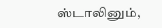ஸ்டாலினும்,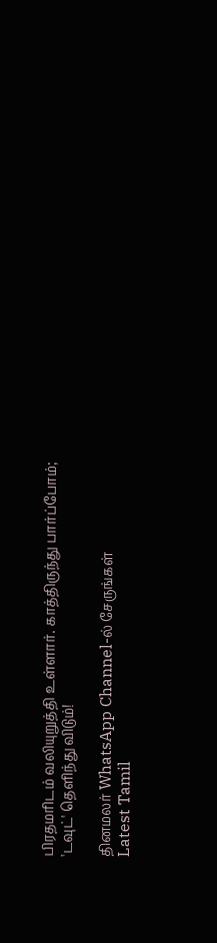பிரதமரிடம் வலியுறுத்தி உள்ளார். காத்திருந்து பார்ப்போம்; 'டவுட்' தெளிந்து விடும்!

தினமலர் WhatsApp Channel-ல் சேருங்கள்
Latest Tamil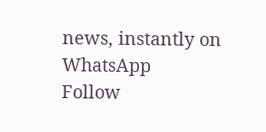news, instantly on WhatsApp
Follow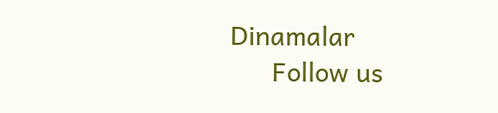Dinamalar
      Follow us